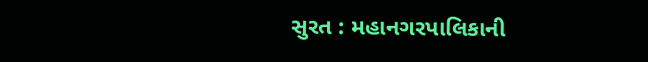સુરત : મહાનગરપાલિકાની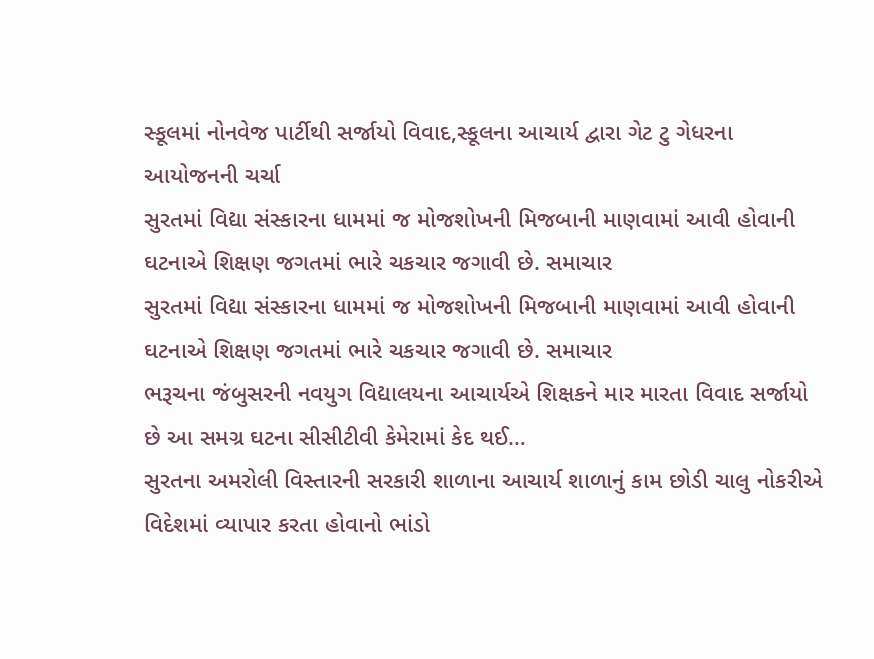સ્કૂલમાં નોનવેજ પાર્ટીથી સર્જાયો વિવાદ,સ્કૂલના આચાર્ય દ્વારા ગેટ ટુ ગેધરના આયોજનની ચર્ચા
સુરતમાં વિદ્યા સંસ્કારના ધામમાં જ મોજશોખની મિજબાની માણવામાં આવી હોવાની ઘટનાએ શિક્ષણ જગતમાં ભારે ચકચાર જગાવી છે. સમાચાર
સુરતમાં વિદ્યા સંસ્કારના ધામમાં જ મોજશોખની મિજબાની માણવામાં આવી હોવાની ઘટનાએ શિક્ષણ જગતમાં ભારે ચકચાર જગાવી છે. સમાચાર
ભરૂચના જંબુસરની નવયુગ વિદ્યાલયના આચાર્યએ શિક્ષકને માર મારતા વિવાદ સર્જાયો છે આ સમગ્ર ઘટના સીસીટીવી કેમેરામાં કેદ થઈ…
સુરતના અમરોલી વિસ્તારની સરકારી શાળાના આચાર્ય શાળાનું કામ છોડી ચાલુ નોકરીએ વિદેશમાં વ્યાપાર કરતા હોવાનો ભાંડો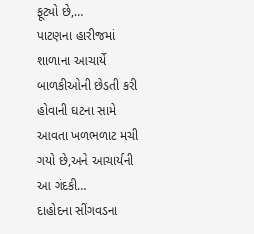ફૂટ્યો છે,…
પાટણના હારીજમાં શાળાના આચાર્યે બાળકીઓની છેડતી કરી હોવાની ઘટના સામે આવતા ખળભળાટ મચી ગયો છે,અને આચાર્યની આ ગંદકી…
દાહોદના સીંગવડના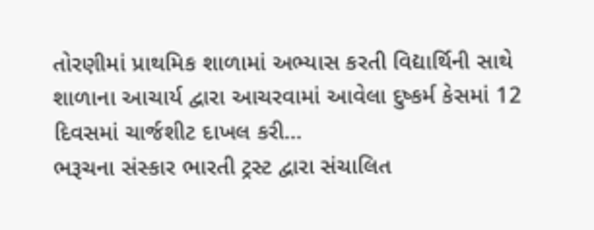તોરણીમાં પ્રાથમિક શાળામાં અભ્યાસ કરતી વિદ્યાર્થિની સાથે શાળાના આચાર્ય દ્વારા આચરવામાં આવેલા દુષ્કર્મ કેસમાં 12 દિવસમાં ચાર્જશીટ દાખલ કરી…
ભરૂચના સંસ્કાર ભારતી ટ્રસ્ટ દ્વારા સંચાલિત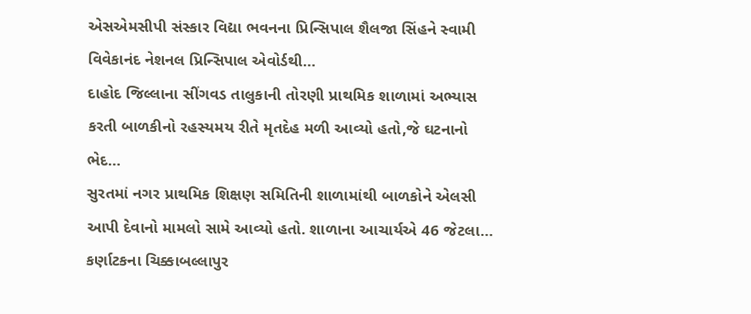એસએમસીપી સંસ્કાર વિદ્યા ભવનના પ્રિન્સિપાલ શૈલજા સિંહને સ્વામી વિવેકાનંદ નેશનલ પ્રિન્સિપાલ એવોર્ડથી…
દાહોદ જિલ્લાના સીંગવડ તાલુકાની તોરણી પ્રાથમિક શાળામાં અભ્યાસ કરતી બાળકીનો રહસ્યમય રીતે મૃતદેહ મળી આવ્યો હતો,જે ઘટનાનો ભેદ…
સુરતમાં નગર પ્રાથમિક શિક્ષણ સમિતિની શાળામાંથી બાળકોને એલસી આપી દેવાનો મામલો સામે આવ્યો હતો. શાળાના આચાર્યએ 46 જેટલા…
કર્ણાટકના ચિક્કાબલ્લાપુર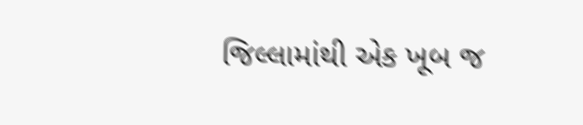જિલ્લામાંથી એક ખૂબ જ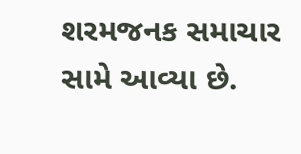શરમજનક સમાચાર સામે આવ્યા છે.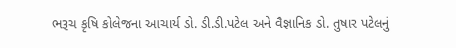ભરૂચ કૃષિ કોલેજના આચાર્ય ડો. ડી.ડી.પટેલ અને વૈજ્ઞાનિક ડો. તુષાર પટેલનું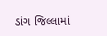ડાંગ જિલ્લામાં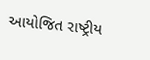આયોજિત રાષ્ટ્રીય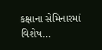કક્ષાના સેમિનારમાં વિશેષ…